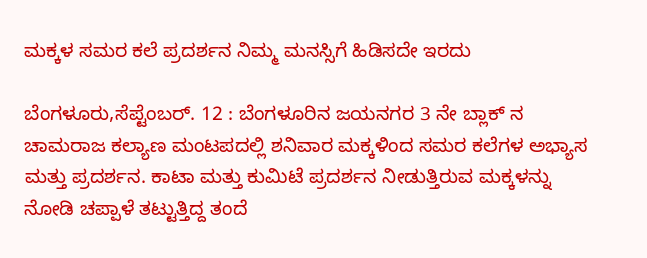ಮಕ್ಕಳ ಸಮರ ಕಲೆ ಪ್ರದರ್ಶನ ನಿಮ್ಮ ಮನಸ್ಸಿಗೆ ಹಿಡಿಸದೇ ಇರದು

ಬೆಂಗಳೂರು,ಸೆಪ್ಟೆಂಬರ್. 12 : ಬೆಂಗಳೂರಿನ ಜಯನಗರ 3 ನೇ ಬ್ಲಾಕ್ ನ ಚಾಮರಾಜ ಕಲ್ಯಾಣ ಮಂಟಪದಲ್ಲಿ ಶನಿವಾರ ಮಕ್ಕಳಿಂದ ಸಮರ ಕಲೆಗಳ ಅಭ್ಯಾಸ ಮತ್ತು ಪ್ರದರ್ಶನ. ಕಾಟಾ ಮತ್ತು ಕುಮಿಟೆ ಪ್ರದರ್ಶನ ನೀಡುತ್ತಿರುವ ಮಕ್ಕಳನ್ನು ನೋಡಿ ಚಪ್ಪಾಳೆ ತಟ್ಟುತ್ತಿದ್ದ ತಂದೆ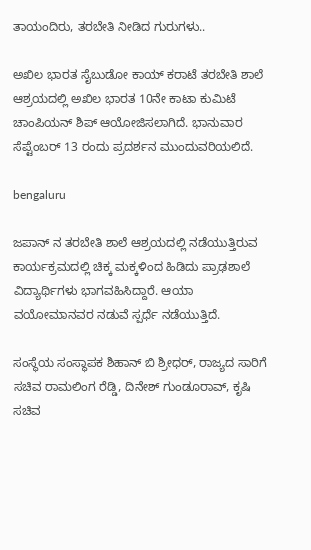ತಾಯಂದಿರು, ತರಬೇತಿ ನೀಡಿದ ಗುರುಗಳು..

ಅಖಿಲ ಭಾರತ ಸೈಬುಡೋ ಕಾಯ್ ಕರಾಟೆ ತರಬೇತಿ ಶಾಲೆ ಆಶ್ರಯದಲ್ಲಿ ಅಖಿಲ ಭಾರತ 10ನೇ ಕಾಟಾ ಕುಮಿಟೆ ಚಾಂಪಿಯನ್ ಶಿಪ್ ಆಯೋಜಿಸಲಾಗಿದೆ. ಭಾನುವಾರ ಸೆಪ್ಟೆಂಬರ್ 13 ರಂದು ಪ್ರದರ್ಶನ ಮುಂದುವರಿಯಲಿದೆ.

bengaluru

ಜಪಾನ್ ನ ತರಬೇತಿ ಶಾಲೆ ಆಶ್ರಯದಲ್ಲಿ ನಡೆಯುತ್ತಿರುವ ಕಾರ್ಯಕ್ರಮದಲ್ಲಿ ಚಿಕ್ಕ ಮಕ್ಕಳಿಂದ ಹಿಡಿದು ಪ್ರಾಢಶಾಲೆ ವಿದ್ಯಾರ್ಥಿಗಳು ಭಾಗವಹಿಸಿದ್ದಾರೆ. ಆಯಾ ವಯೋಮಾನವರ ನಡುವೆ ಸ್ಪರ್ಧೆ ನಡೆಯುತ್ತಿದೆ.

ಸಂಸ್ಥೆಯ ಸಂಸ್ಥಾಪಕ ಶಿಹಾನ್ ಬಿ ಶ್ರೀಧರ್, ರಾಜ್ಯದ ಸಾರಿಗೆ ಸಚಿವ ರಾಮಲಿಂಗ ರೆಡ್ಡಿ, ದಿನೇಶ್ ಗುಂಡೂರಾವ್, ಕೃಷಿ ಸಚಿವ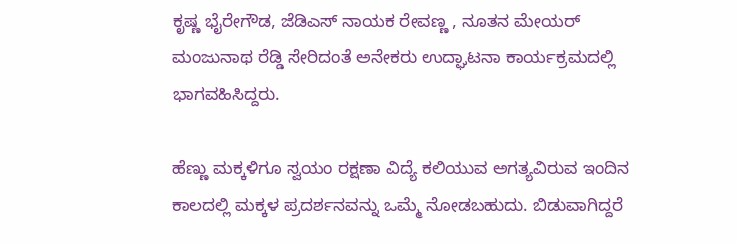ಕೃಷ್ಣ ಭೈರೇಗೌಡ, ಜೆಡಿಎಸ್ ನಾಯಕ ರೇವಣ್ಣ , ನೂತನ ಮೇಯರ್ ಮಂಜುನಾಥ ರೆಡ್ಡಿ ಸೇರಿದಂತೆ ಅನೇಕರು ಉದ್ಘಾಟನಾ ಕಾರ್ಯಕ್ರಮದಲ್ಲಿ ಭಾಗವಹಿಸಿದ್ದರು.

ಹೆಣ್ಣು ಮಕ್ಕಳಿಗೂ ಸ್ವಯಂ ರಕ್ಷಣಾ ವಿದ್ಯೆ ಕಲಿಯುವ ಅಗತ್ಯವಿರುವ ಇಂದಿನ ಕಾಲದಲ್ಲಿ ಮಕ್ಕಳ ಪ್ರದರ್ಶನವನ್ನು ಒಮ್ಮೆ ನೋಡಬಹುದು. ಬಿಡುವಾಗಿದ್ದರೆ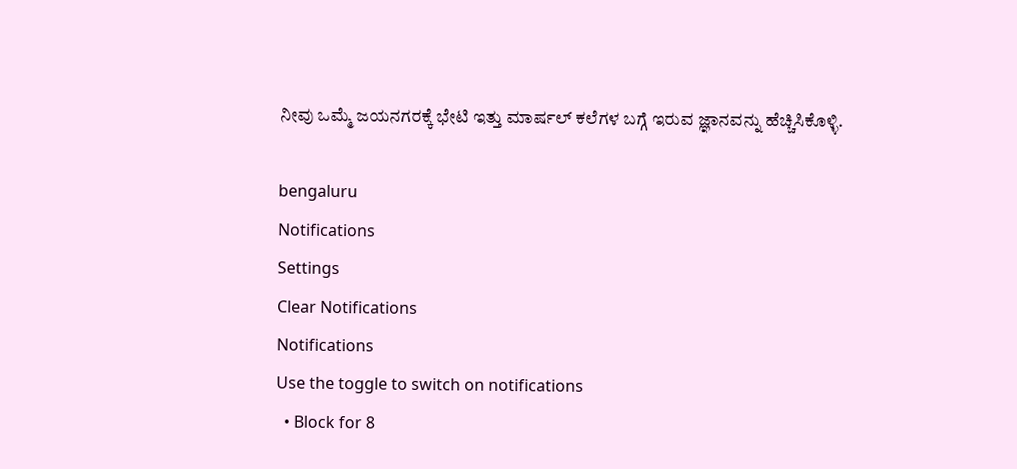ನೀವು ಒಮ್ಮೆ ಜಯನಗರಕ್ಕೆ ಭೇಟಿ ಇತ್ತು ಮಾರ್ಷಲ್ ಕಲೆಗಳ ಬಗ್ಗೆ ಇರುವ ಜ್ಞಾನವನ್ನು ಹೆಚ್ಚಿಸಿಕೊಳ್ಳಿ.

bengaluru
Notifications
Settings
Clear Notifications
Notifications
Use the toggle to switch on notifications
  • Block for 8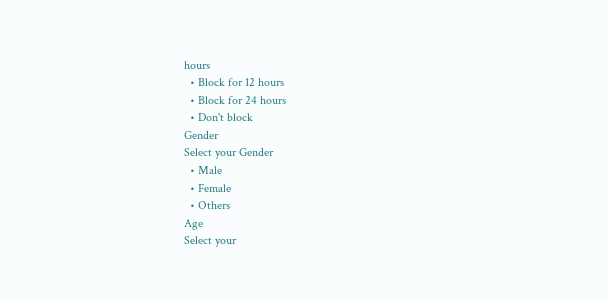hours
  • Block for 12 hours
  • Block for 24 hours
  • Don't block
Gender
Select your Gender
  • Male
  • Female
  • Others
Age
Select your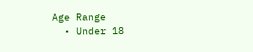Age Range
  • Under 18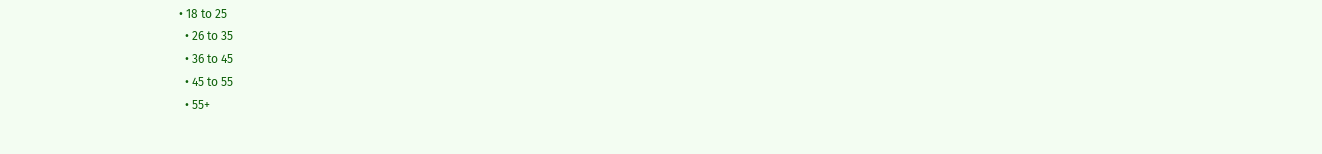• 18 to 25
  • 26 to 35
  • 36 to 45
  • 45 to 55
  • 55+